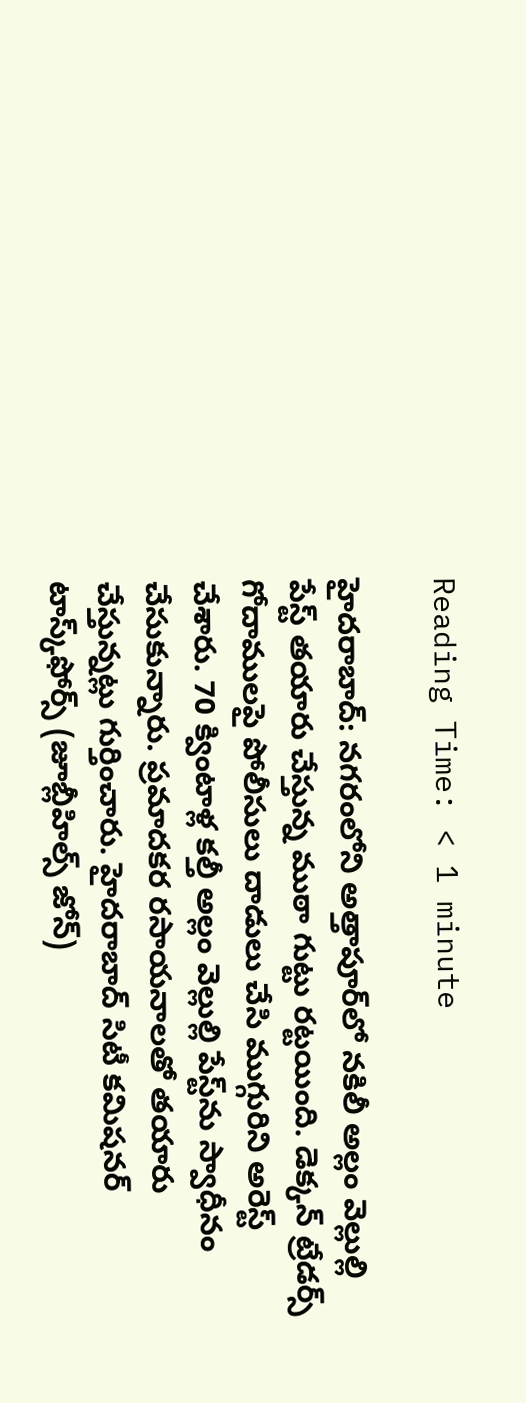Reading Time: < 1 minute

హైదరాబాద్: నగరంలోని అత్తాపూర్‌లో నకిలీ అల్లం వెల్లుల్లి పేస్ట్ తయారు చేస్తున్న ముఠా గుట్టు రట్టయింది. డెక్కన్ ట్రేడర్స్ గోదాములపై పోలీసులు దాడులు చేసి ముగ్గురిని అరెస్ట్ చేశారు. 70 క్వింటాళ్ల కల్తీ అల్లం వెల్లుల్లి పేస్ట్‌ను స్వాధీనం చేసుకున్నారు. ప్రమాదకర రసాయనాలతో తయారు చేస్తున్నట్లు గుర్తించారు. హైదరాబాద్ సిటీ కమిషనర్ టాస్క్‌ఫోర్స్ (జూబ్లీహిల్స్ జోన్)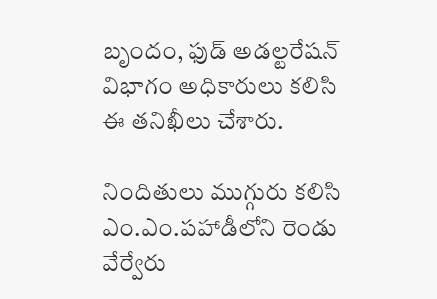బృందం, ఫుడ్ అడల్టరేషన్ విభాగం అధికారులు కలిసి ఈ తనిఖీలు చేశారు.

నిందితులు ముగ్గురు కలిసి ఎం.ఎం.పహాడీలోని రెండు వేర్వేరు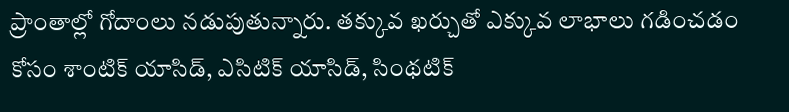ప్రాంతాల్లో గోదాంలు నడుపుతున్నారు. తక్కువ ఖర్చుతో ఎక్కువ లాభాలు గడించడం కోసం శాంటిక్ యాసిడ్, ఎసిటిక్ యాసిడ్, సింథటిక్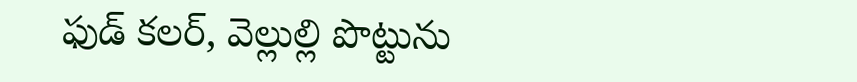ఫుడ్ కలర్, వెల్లుల్లి పొట్టును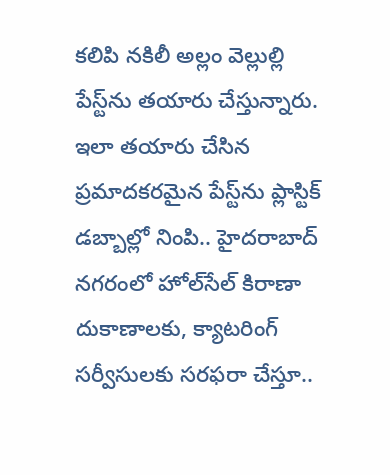కలిపి నకిలీ అల్లం వెల్లుల్లి పేస్ట్‌ను తయారు చేస్తున్నారు. ఇలా తయారు చేసిన ప్రమాదకరమైన పేస్ట్‌ను ప్లాస్టిక్ డబ్బాల్లో నింపి.. హైదరాబాద్ నగరంలో హోల్‌సేల్ కిరాణా దుకాణాలకు, క్యాటరింగ్ సర్వీసులకు సరఫరా చేస్తూ..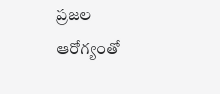ప్రజల ఆరోగ్యంతో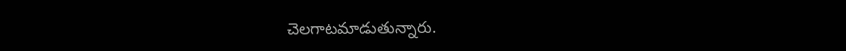చెలగాటమాడుతున్నారు.